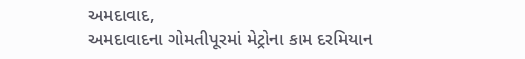અમદાવાદ,
અમદાવાદના ગોમતીપૂરમાં મેટ્રોના કામ દરમિયાન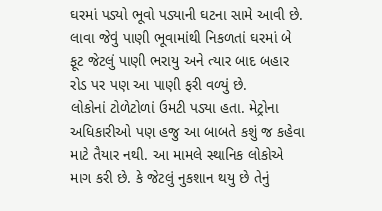ઘરમાં પડ્યો ભૂવો પડ્યાની ઘટના સામે આવી છે. લાવા જેવું પાણી ભૂવામાંથી નિકળતાં ઘરમાં બે ફૂટ જેટલું પાણી ભરાયુ અને ત્યાર બાદ બહાર રોડ પર પણ આ પાણી ફરી વળ્યું છે.
લોકોનાં ટોળેટોળાં ઉમટી પડ્યા હતા. મેટ્રોના અધિકારીઓ પણ હજુ આ બાબતે કશું જ કહેવા માટે તૈયાર નથી. આ મામલે સ્થાનિક લોકોએ માગ કરી છે. કે જેટલું નુકશાન થયુ છે તેનું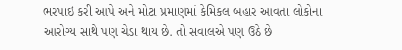ભરપાઇ કરી આપે અને મોટા પ્રમાણમાં કેમિકલ બહાર આવતા લોકોના આરોગ્ય સાથે પણ ચેડા થાય છે. તો સવાલએ પણ ઉઠે છે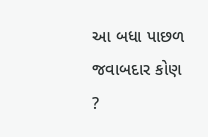આ બધા પાછળ જવાબદાર કોણ ?